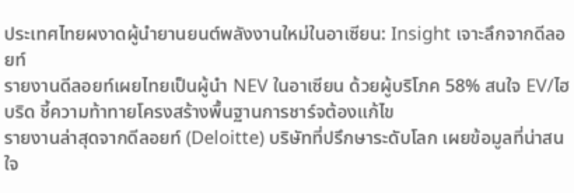ประเทศไทยผงาดผู้นำยานยนต์พลังงานใหม่ในอาเซียน: Insight เจาะลึกจากดีลอยท์
รายงานดีลอยท์เผยไทยเป็นผู้นำ NEV ในอาเซียน ด้วยผู้บริโภค 58% สนใจ EV/ไฮบริด ชี้ความท้าทายโครงสร้างพื้นฐานการชาร์จต้องแก้ไข
รายงานล่าสุดจากดีลอยท์ (Deloitte) บริษัทที่ปรึกษาระดับโลก เผยข้อมูลที่น่าสนใจ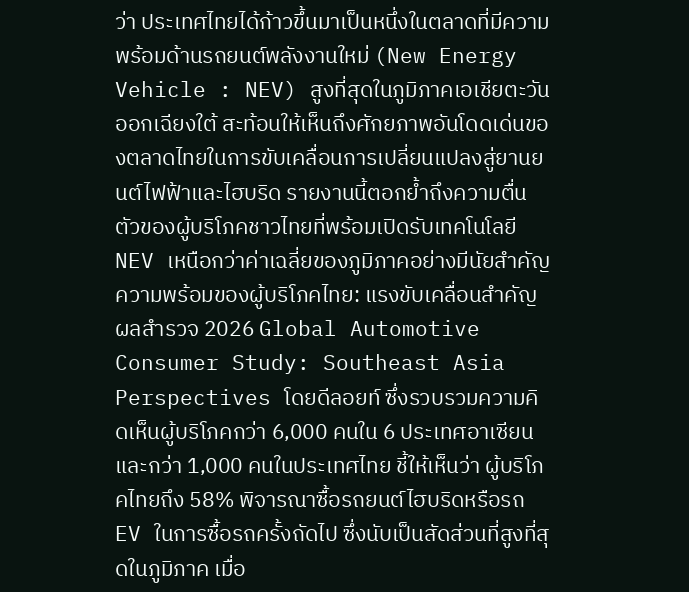ว่า ประเทศไทยได้ก้าวขึ้นมาเป็นหนึ่งในตลาดที่มีความพร้อมด้านรถยนต์พลังงานใหม่ (New Energy Vehicle : NEV) สูงที่สุดในภูมิภาคเอเชียตะวันออกเฉียงใต้ สะท้อนให้เห็นถึงศักยภาพอันโดดเด่นของตลาดไทยในการขับเคลื่อนการเปลี่ยนแปลงสู่ยานยนต์ไฟฟ้าและไฮบริด รายงานนี้ตอกย้ำถึงความตื่นตัวของผู้บริโภคชาวไทยที่พร้อมเปิดรับเทคโนโลยี NEV เหนือกว่าค่าเฉลี่ยของภูมิภาคอย่างมีนัยสำคัญ
ความพร้อมของผู้บริโภคไทย: แรงขับเคลื่อนสำคัญ
ผลสำรวจ 2026 Global Automotive Consumer Study: Southeast Asia Perspectives โดยดีลอยท์ ซึ่งรวบรวมความคิดเห็นผู้บริโภคกว่า 6,000 คนใน 6 ประเทศอาเซียน และกว่า 1,000 คนในประเทศไทย ชี้ให้เห็นว่า ผู้บริโภคไทยถึง 58% พิจารณาซื้อรถยนต์ไฮบริดหรือรถ EV ในการซื้อรถครั้งถัดไป ซึ่งนับเป็นสัดส่วนที่สูงที่สุดในภูมิภาค เมื่อ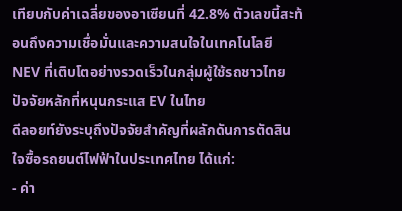เทียบกับค่าเฉลี่ยของอาเซียนที่ 42.8% ตัวเลขนี้สะท้อนถึงความเชื่อมั่นและความสนใจในเทคโนโลยี NEV ที่เติบโตอย่างรวดเร็วในกลุ่มผู้ใช้รถชาวไทย
ปัจจัยหลักที่หนุนกระแส EV ในไทย
ดีลอยท์ยังระบุถึงปัจจัยสำคัญที่ผลักดันการตัดสินใจซื้อรถยนต์ไฟฟ้าในประเทศไทย ได้แก่:
- ค่า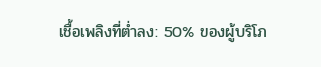เชื้อเพลิงที่ต่ำลง: 50% ของผู้บริโภ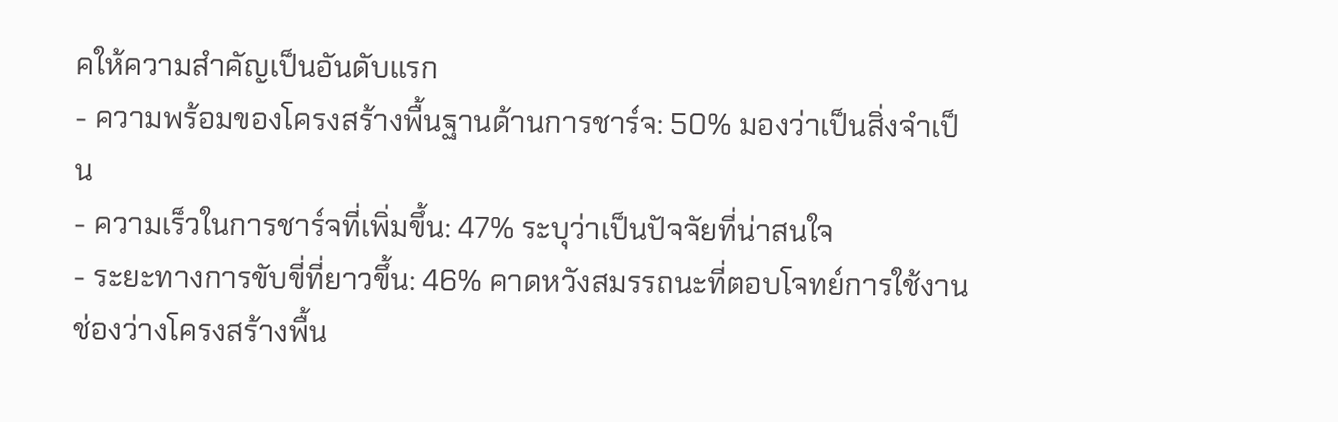คให้ความสำคัญเป็นอันดับแรก
- ความพร้อมของโครงสร้างพื้นฐานด้านการชาร์จ: 50% มองว่าเป็นสิ่งจำเป็น
- ความเร็วในการชาร์จที่เพิ่มขึ้น: 47% ระบุว่าเป็นปัจจัยที่น่าสนใจ
- ระยะทางการขับขี่ที่ยาวขึ้น: 46% คาดหวังสมรรถนะที่ตอบโจทย์การใช้งาน
ช่องว่างโครงสร้างพื้น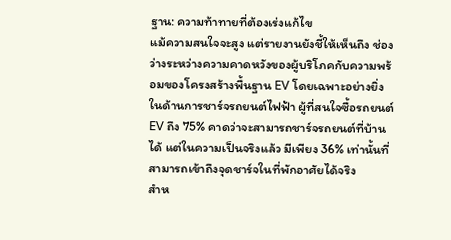ฐาน: ความท้าทายที่ต้องเร่งแก้ไข
แม้ความสนใจจะสูง แต่รายงานยังชี้ให้เห็นถึง ช่องว่างระหว่างความคาดหวังของผู้บริโภคกับความพร้อมของโครงสร้างพื้นฐาน EV โดยเฉพาะอย่างยิ่งในด้านการชาร์จรถยนต์ไฟฟ้า ผู้ที่สนใจซื้อรถยนต์ EV ถึง 75% คาดว่าจะสามารถชาร์จรถยนต์ที่บ้านได้ แต่ในความเป็นจริงแล้ว มีเพียง 36% เท่านั้นที่สามารถเข้าถึงจุดชาร์จในที่พักอาศัยได้จริง
สำห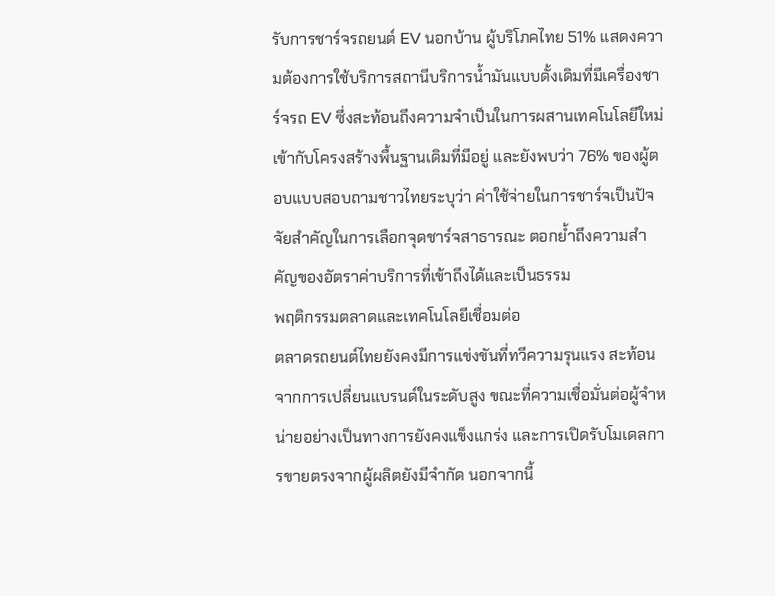รับการชาร์จรถยนต์ EV นอกบ้าน ผู้บริโภคไทย 51% แสดงความต้องการใช้บริการสถานีบริการน้ำมันแบบดั้งเดิมที่มีเครื่องชาร์จรถ EV ซึ่งสะท้อนถึงความจำเป็นในการผสานเทคโนโลยีใหม่เข้ากับโครงสร้างพื้นฐานเดิมที่มีอยู่ และยังพบว่า 76% ของผู้ตอบแบบสอบถามชาวไทยระบุว่า ค่าใช้จ่ายในการชาร์จเป็นปัจจัยสำคัญในการเลือกจุดชาร์จสาธารณะ ตอกย้ำถึงความสำคัญของอัตราค่าบริการที่เข้าถึงได้และเป็นธรรม
พฤติกรรมตลาดและเทคโนโลยีเชื่อมต่อ
ตลาดรถยนต์ไทยยังคงมีการแข่งขันที่ทวีความรุนแรง สะท้อนจากการเปลี่ยนแบรนด์ในระดับสูง ขณะที่ความเชื่อมั่นต่อผู้จำหน่ายอย่างเป็นทางการยังคงแข็งแกร่ง และการเปิดรับโมเดลการขายตรงจากผู้ผลิตยังมีจำกัด นอกจากนี้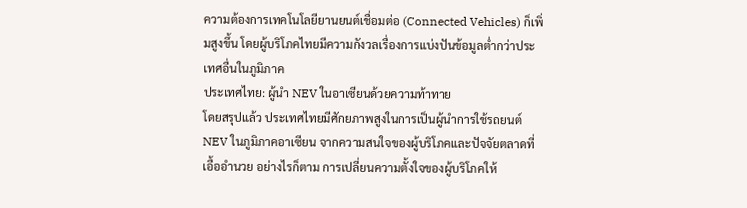ความต้องการเทคโนโลยียานยนต์เชื่อมต่อ (Connected Vehicles) ก็เพิ่มสูงขึ้น โดยผู้บริโภคไทยมีความกังวลเรื่องการแบ่งปันข้อมูลต่ำกว่าประเทศอื่นในภูมิภาค
ประเทศไทย: ผู้นำ NEV ในอาเซียนด้วยความท้าทาย
โดยสรุปแล้ว ประเทศไทยมีศักยภาพสูงในการเป็นผู้นำการใช้รถยนต์ NEV ในภูมิภาคอาเซียน จากความสนใจของผู้บริโภคและปัจจัยตลาดที่เอื้ออำนวย อย่างไรก็ตาม การเปลี่ยนความตั้งใจของผู้บริโภคให้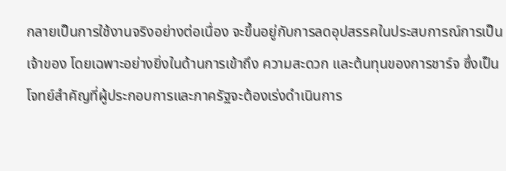กลายเป็นการใช้งานจริงอย่างต่อเนื่อง จะขึ้นอยู่กับการลดอุปสรรคในประสบการณ์การเป็นเจ้าของ โดยเฉพาะอย่างยิ่งในด้านการเข้าถึง ความสะดวก และต้นทุนของการชาร์จ ซึ่งเป็นโจทย์สำคัญที่ผู้ประกอบการและภาครัฐจะต้องเร่งดำเนินการ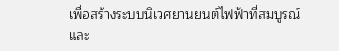เพื่อสร้างระบบนิเวศยานยนต์ไฟฟ้าที่สมบูรณ์และ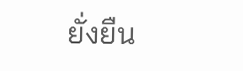ยั่งยืน